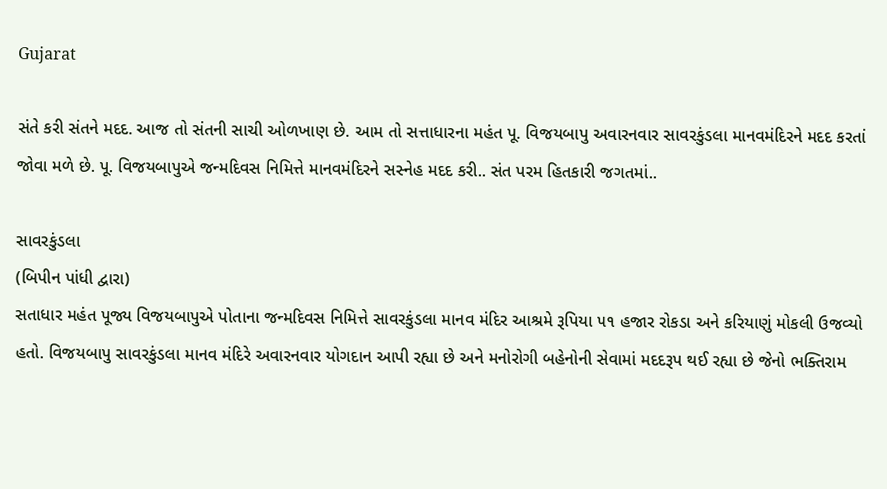Gujarat

સંતે કરી સંતને મદદ. આજ તો સંતની સાચી ઓળખાણ છે. આમ તો સત્તાધારના મહંત પૂ. વિજયબાપુ અવારનવાર સાવરકુંડલા માનવમંદિરને મદદ કરતાં જોવા મળે છે. પૂ. વિજયબાપુએ જન્મદિવસ નિમિત્તે માનવમંદિરને સસ્નેહ મદદ કરી.. સંત પરમ હિતકારી જગતમાં..

સાવરકુંડલા
(બિપીન પાંધી દ્વારા)
સતાધાર મહંત પૂજ્ય વિજયબાપુએ પોતાના જન્મદિવસ નિમિત્તે સાવરકુંડલા માનવ મંદિર આશ્રમે રૂપિયા ૫૧ હજાર રોકડા અને કરિયાણું મોકલી ઉજવ્યો હતો. વિજયબાપુ સાવરકુંડલા માનવ મંદિરે અવારનવાર યોગદાન આપી રહ્યા છે અને મનોરોગી બહેનોની સેવામાં મદદરૂપ થઈ રહ્યા છે જેનો ભક્તિરામ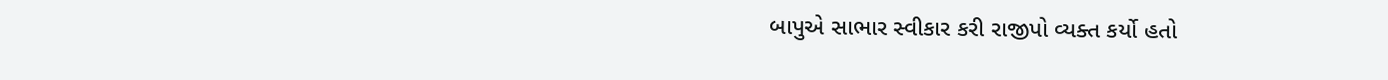બાપુએ સાભાર સ્વીકાર કરી રાજીપો વ્યક્ત કર્યો હતો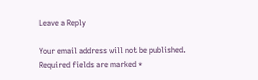Leave a Reply

Your email address will not be published. Required fields are marked *